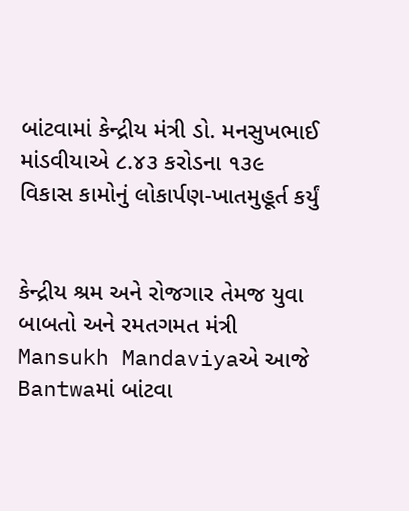બાંટવામાં કેન્દ્રીય મંત્રી ડો. મનસુખભાઈ માંડવીયાએ ૮.૪૩ કરોડના ૧૩૯ વિકાસ કામોનું લોકાર્પણ-ખાતમુહૂર્ત કર્યું


કેન્દ્રીય શ્રમ અને રોજગાર તેમજ યુવા બાબતો અને રમતગમત મંત્રી Mansukh Mandaviyaએ આજે Bantwaમાં બાંટવા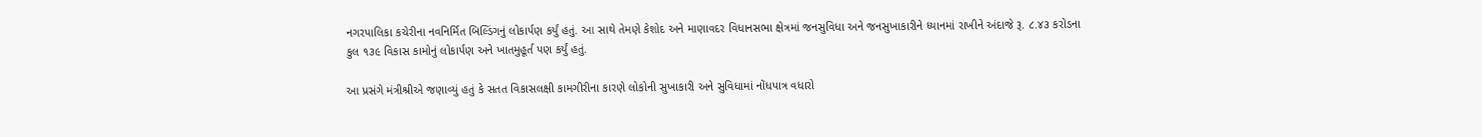નગરપાલિકા કચેરીના નવનિર્મિત બિલ્ડિંગનું લોકાર્પણ કર્યું હતું. આ સાથે તેમણે કેશોદ અને માણાવદર વિધાનસભા ક્ષેત્રમાં જનસુવિધા અને જનસુખાકારીને ધ્યાનમાં રાખીને અંદાજે રૂ. ૮.૪૩ કરોડના કુલ ૧૩૯ વિકાસ કામોનું લોકાર્પણ અને ખાતમુહૂર્ત પણ કર્યું હતું.

આ પ્રસંગે મંત્રીશ્રીએ જણાવ્યું હતું કે સતત વિકાસલક્ષી કામગીરીના કારણે લોકોની સુખાકારી અને સુવિધામાં નોંધપાત્ર વધારો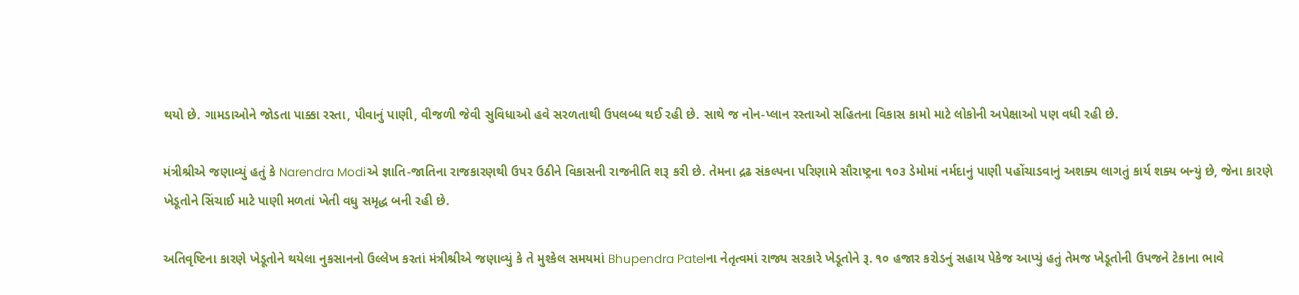થયો છે. ગામડાઓને જોડતા પાક્કા રસ્તા, પીવાનું પાણી, વીજળી જેવી સુવિધાઓ હવે સરળતાથી ઉપલબ્ધ થઈ રહી છે. સાથે જ નોન-પ્લાન રસ્તાઓ સહિતના વિકાસ કામો માટે લોકોની અપેક્ષાઓ પણ વધી રહી છે.

મંત્રીશ્રીએ જણાવ્યું હતું કે Narendra Modiએ જ્ઞાતિ-જાતિના રાજકારણથી ઉપર ઉઠીને વિકાસની રાજનીતિ શરૂ કરી છે. તેમના દ્રઢ સંકલ્પના પરિણામે સૌરાષ્ટ્રના ૧૦૩ ડેમોમાં નર્મદાનું પાણી પહોંચાડવાનું અશક્ય લાગતું કાર્ય શક્ય બન્યું છે, જેના કારણે ખેડૂતોને સિંચાઈ માટે પાણી મળતાં ખેતી વધુ સમૃદ્ધ બની રહી છે.

અતિવૃષ્ટિના કારણે ખેડૂતોને થયેલા નુકસાનનો ઉલ્લેખ કરતાં મંત્રીશ્રીએ જણાવ્યું કે તે મુશ્કેલ સમયમાં Bhupendra Patelના નેતૃત્વમાં રાજ્ય સરકારે ખેડૂતોને રૂ. ૧૦ હજાર કરોડનું સહાય પેકેજ આપ્યું હતું તેમજ ખેડૂતોની ઉપજને ટેકાના ભાવે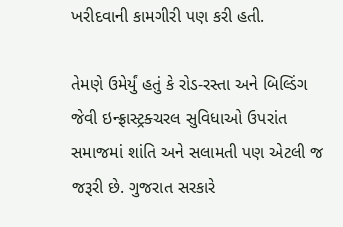ખરીદવાની કામગીરી પણ કરી હતી.

તેમણે ઉમેર્યું હતું કે રોડ-રસ્તા અને બિલ્ડિંગ જેવી ઇન્ફ્રાસ્ટ્રક્ચરલ સુવિધાઓ ઉપરાંત સમાજમાં શાંતિ અને સલામતી પણ એટલી જ જરૂરી છે. ગુજરાત સરકારે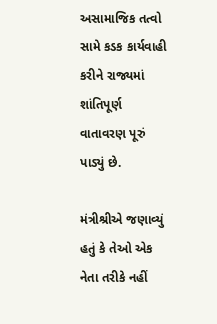અસામાજિક તત્વો સામે કડક કાર્યવાહી કરીને રાજ્યમાં શાંતિપૂર્ણ વાતાવરણ પૂરું પાડ્યું છે.

મંત્રીશ્રીએ જણાવ્યું હતું કે તેઓ એક નેતા તરીકે નહીં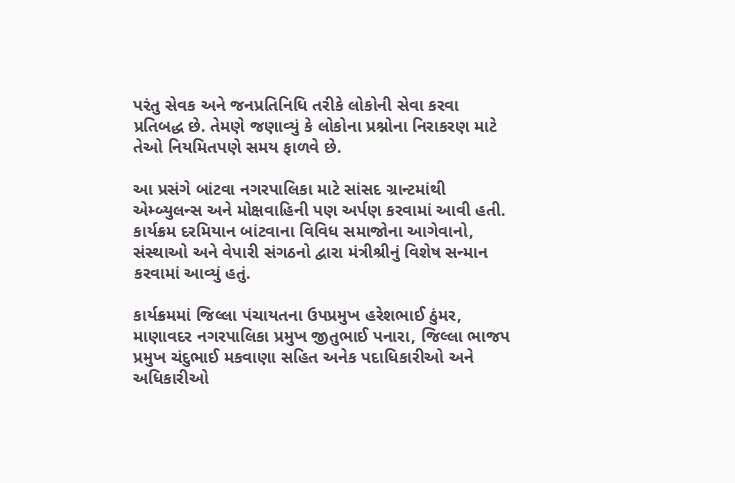પરંતુ સેવક અને જનપ્રતિનિધિ તરીકે લોકોની સેવા કરવા પ્રતિબદ્ધ છે. તેમણે જણાવ્યું કે લોકોના પ્રશ્નોના નિરાકરણ માટે તેઓ નિયમિતપણે સમય ફાળવે છે.

આ પ્રસંગે બાંટવા નગરપાલિકા માટે સાંસદ ગ્રાન્ટમાંથી એમ્બ્યુલન્સ અને મોક્ષવાહિની પણ અર્પણ કરવામાં આવી હતી. કાર્યક્રમ દરમિયાન બાંટવાના વિવિધ સમાજોના આગેવાનો, સંસ્થાઓ અને વેપારી સંગઠનો દ્વારા મંત્રીશ્રીનું વિશેષ સન્માન કરવામાં આવ્યું હતું.

કાર્યક્રમમાં જિલ્લા પંચાયતના ઉપપ્રમુખ હરેશભાઈ ઠુંમર, માણાવદર નગરપાલિકા પ્રમુખ જીતુભાઈ પનારા, જિલ્લા ભાજપ પ્રમુખ ચંદુભાઈ મકવાણા સહિત અનેક પદાધિકારીઓ અને અધિકારીઓ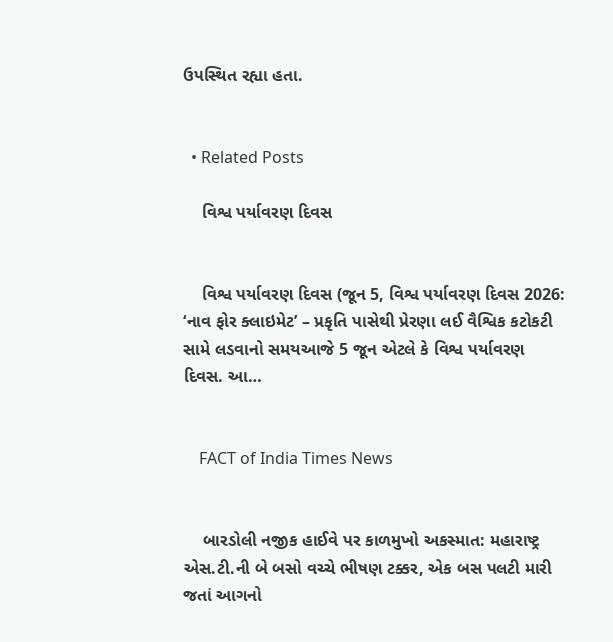ઉપસ્થિત રહ્યા હતા.


  • Related Posts

    વિશ્વ પર્યાવરણ દિવસ


    વિશ્વ પર્યાવરણ દિવસ (જૂન 5, વિશ્વ પર્યાવરણ દિવસ 2026: ‘નાવ ફોર ક્લાઇમેટ’ – પ્રકૃતિ પાસેથી પ્રેરણા લઈ વૈશ્વિક કટોકટી સામે લડવાનો સમયઆજે 5 જૂન એટલે કે વિશ્વ પર્યાવરણ દિવસ. આ…


    FACT of India Times News


    બારડોલી નજીક હાઈવે પર કાળમુખો અકસ્માત: મહારાષ્ટ્ર એસ.ટી.ની બે બસો વચ્ચે ભીષણ ટક્કર, એક બસ પલટી મારી જતાં આગનો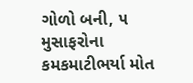ગોળો બની, ૫ મુસાફરોના કમકમાટીભર્યા મોત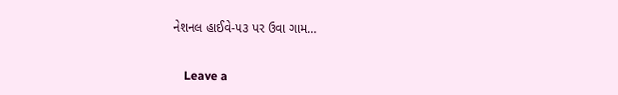નેશનલ હાઈવે-૫૩ પર ઉવા ગામ…


    Leave a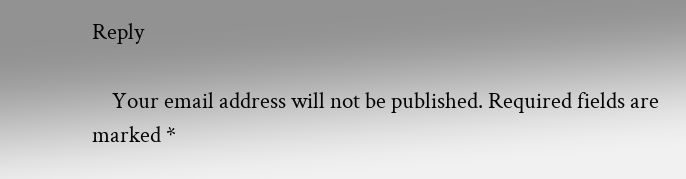Reply

    Your email address will not be published. Required fields are marked *